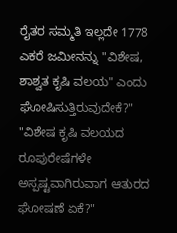ರೈತರ ಸಮ್ಮತಿ ಇಲ್ಲದೇ 1778 ಎಕರೆ ಜಮೀನನ್ನು "ವಿಶೇಷ, ಶಾಶ್ವತ ಕೃಷಿ ವಲಯ" ಎಂದು ಘೋಷಿಸುತ್ತಿರುವುದೇಕೆ?"
"ವಿಶೇಷ ಕೃಷಿ ವಲಯದ ರೂಪುರೇಷೆಗಳೇ ಅಸ್ಪಷ್ಟವಾಗಿರುವಾಗ ಆತುರದ ಘೋಷಣೆ ಏಕೆ?"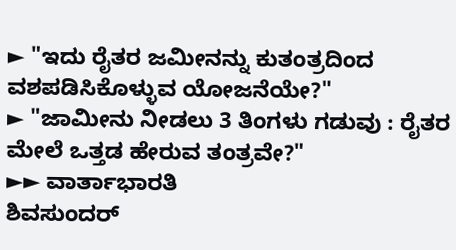► "ಇದು ರೈತರ ಜಮೀನನ್ನು ಕುತಂತ್ರದಿಂದ ವಶಪಡಿಸಿಕೊಳ್ಳುವ ಯೋಜನೆಯೇ?"
► "ಜಾಮೀನು ನೀಡಲು 3 ತಿಂಗಳು ಗಡುವು : ರೈತರ ಮೇಲೆ ಒತ್ತಡ ಹೇರುವ ತಂತ್ರವೇ?"
►► ವಾರ್ತಾಭಾರತಿ
ಶಿವಸುಂದರ್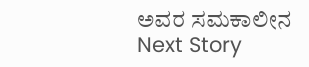ಅವರ ಸಮಕಾಲೀನ
Next Story